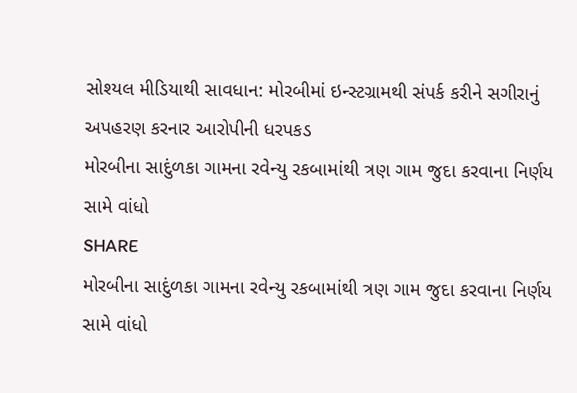સોશ્યલ મીડિયાથી સાવધાન: મોરબીમાં ઇન્સ્ટગ્રામથી સંપર્ક કરીને સગીરાનું અપહરણ કરનાર આરોપીની ધરપકડ
મોરબીના સાદુંળકા ગામના રવેન્યુ રકબામાંથી ત્રણ ગામ જુદા કરવાના નિર્ણય સામે વાંધો
SHARE
મોરબીના સાદુંળકા ગામના રવેન્યુ રકબામાંથી ત્રણ ગામ જુદા કરવાના નિર્ણય સામે વાંધો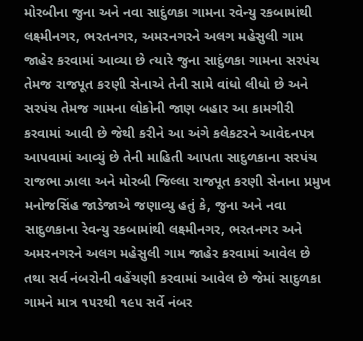મોરબીના જુના અને નવા સાદુંળકા ગામના રવેન્યુ રકબામાંથી લક્ષ્મીનગર, ભરતનગર, અમરનગરને અલગ મહેસુલી ગામ જાહેર કરવામાં આવ્યા છે ત્યારે જુના સાદુંળકા ગામના સરપંચ તેમજ રાજપૂત કરણી સેનાએ તેની સામે વાંધો લીધો છે અને સરપંચ તેમજ ગામના લોકોની જાણ બહાર આ કામગીરી કરવામાં આવી છે જેથી કરીને આ અંગે કલેકટરને આવેદનપત્ર આપવામાં આવ્યું છે તેની માહિતી આપતા સાદુળકાના સરપંચ રાજભા ઝાલા અને મોરબી જિલ્લા રાજપૂત કરણી સેનાના પ્રમુખ મનોજસિંહ જાડેજાએ જણાવ્યુ હતું કે, જુના અને નવા સાદુળકાના રેવન્યુ રકબામાંથી લક્ષ્મીનગર, ભરતનગર અને અમરનગરને અલગ મહેસુલી ગામ જાહેર કરવામાં આવેલ છે તથા સર્વ નંબરોની વહેંચણી કરવામાં આવેલ છે જેમાં સાદુળકા ગામને માત્ર ૧૫૨થી ૧૯૫ સર્વે નંબર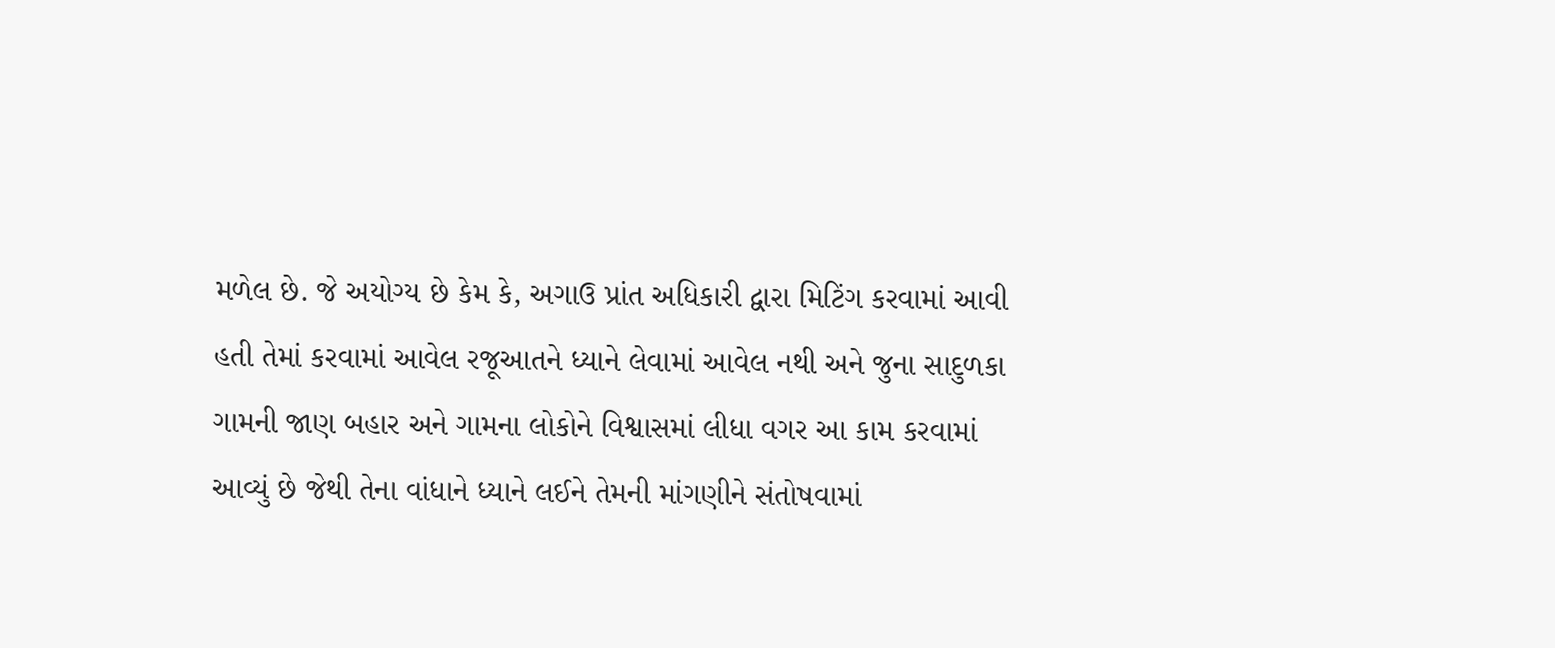મળેલ છે. જે અયોગ્ય છે કેમ કે, અગાઉ પ્રાંત અધિકારી દ્વારા મિટિંગ કરવામાં આવી હતી તેમાં કરવામાં આવેલ રજૂઆતને ધ્યાને લેવામાં આવેલ નથી અને જુના સાદુળકા ગામની જાણ બહાર અને ગામના લોકોને વિશ્વાસમાં લીધા વગર આ કામ કરવામાં આવ્યું છે જેથી તેના વાંધાને ધ્યાને લઈને તેમની માંગણીને સંતોષવામાં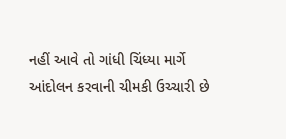નહીં આવે તો ગાંધી ચિંધ્યા માર્ગે આંદોલન કરવાની ચીમકી ઉચ્ચારી છે